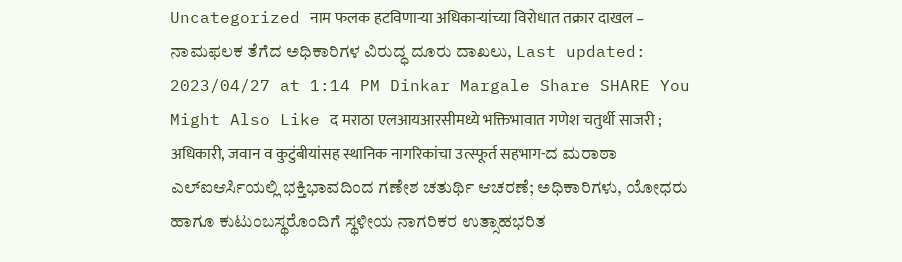Uncategorized नाम फलक हटविणाऱ्या अधिकाऱ्यांच्या विरोधात तक्रार दाखल – ನಾಮಫಲಕ ತೆಗೆದ ಅಧಿಕಾರಿಗಳ ವಿರುದ್ಧ ದೂರು ದಾಖಲು, Last updated: 2023/04/27 at 1:14 PM Dinkar Margale Share SHARE You Might Also Like द मराठा एलआयआरसीमध्ये भक्तिभावात गणेश चतुर्थी साजरी ; अधिकारी, जवान व कुटुंबीयांसह स्थानिक नागरिकांचा उत्स्फूर्त सहभाग-ದ ಮರಾಠಾ ಎಲ್ಐಆರ್ಸಿಯಲ್ಲಿ ಭಕ್ತಿಭಾವದಿಂದ ಗಣೇಶ ಚತುರ್ಥಿ ಆಚರಣೆ; ಅಧಿಕಾರಿಗಳು, ಯೋಧರು ಹಾಗೂ ಕುಟುಂಬಸ್ಥರೊಂದಿಗೆ ಸ್ಥಳೀಯ ನಾಗರಿಕರ ಉತ್ಸಾಹಭರಿತ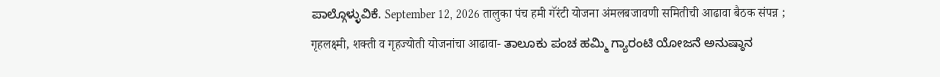ಪಾಲ್ಗೊಳ್ಳುವಿಕೆ. September 12, 2026 तालुका पंच हमी गॅरंटी योजना अंमलबजावणी समितीची आढावा बैठक संपन्न ; गृहलक्ष्मी, शक्ती व गृहज्योती योजनांचा आढावा- ತಾಲೂಕು ಪಂಚ ಹಮ್ಮಿ ಗ್ಯಾರಂಟಿ ಯೋಜನೆ ಅನುಷ್ಠಾನ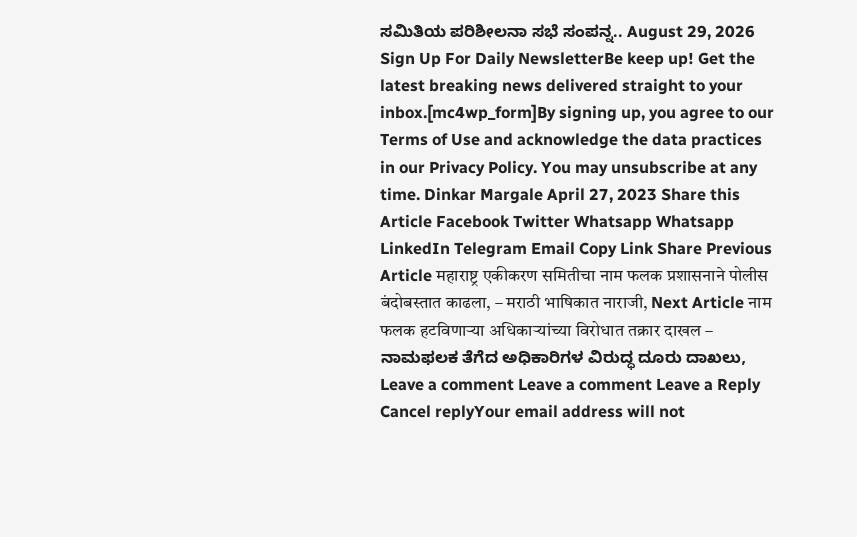ಸಮಿತಿಯ ಪರಿಶೀಲನಾ ಸಭೆ ಸಂಪನ್ನ.. August 29, 2026 Sign Up For Daily NewsletterBe keep up! Get the latest breaking news delivered straight to your inbox.[mc4wp_form]By signing up, you agree to our Terms of Use and acknowledge the data practices in our Privacy Policy. You may unsubscribe at any time. Dinkar Margale April 27, 2023 Share this Article Facebook Twitter Whatsapp Whatsapp LinkedIn Telegram Email Copy Link Share Previous Article महाराष्ट्र एकीकरण समितीचा नाम फलक प्रशासनाने पोलीस बंदोबस्तात काढला, – मराठी भाषिकात नाराजी, Next Article नाम फलक हटविणाऱ्या अधिकाऱ्यांच्या विरोधात तक्रार दाखल – ನಾಮಫಲಕ ತೆಗೆದ ಅಧಿಕಾರಿಗಳ ವಿರುದ್ಧ ದೂರು ದಾಖಲು, Leave a comment Leave a comment Leave a Reply Cancel replyYour email address will not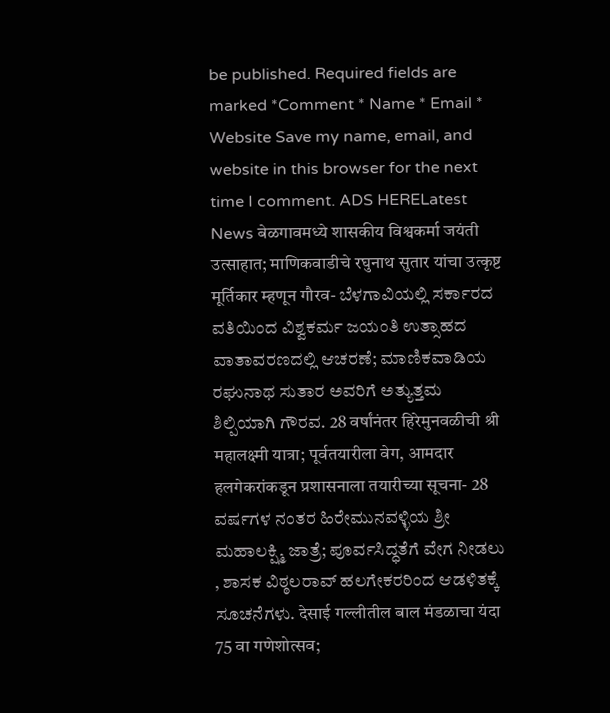be published. Required fields are marked *Comment * Name * Email * Website Save my name, email, and website in this browser for the next time I comment. ADS HERELatest News बेळगावमध्ये शासकीय विश्वकर्मा जयंती उत्साहात; माणिकवाडीचे रघुनाथ सुतार यांचा उत्कृष्ट मूर्तिकार म्हणून गौरव- ಬೆಳಗಾವಿಯಲ್ಲಿ ಸರ್ಕಾರದ ವತಿಯಿಂದ ವಿಶ್ವಕರ್ಮ ಜಯಂತಿ ಉತ್ಸಾಹದ ವಾತಾವರಣದಲ್ಲಿ ಆಚರಣೆ; ಮಾಣಿಕವಾಡಿಯ ರಘುನಾಥ ಸುತಾರ ಅವರಿಗೆ ಅತ್ಯುತ್ತಮ ಶಿಲ್ಪಿಯಾಗಿ ಗೌರವ. 28 वर्षांनंतर हिरेमुनवळीची श्री महालक्ष्मी यात्रा; पूर्वतयारीला वेग, आमदार हलगेकरांकडून प्रशासनाला तयारीच्या सूचना- 28 ವರ್ಷಗಳ ನಂತರ ಹಿರೇಮುನವಳ್ಳಿಯ ಶ್ರೀ ಮಹಾಲಕ್ಷ್ಮಿ ಜಾತ್ರೆ; ಪೂರ್ವಸಿದ್ಧತೆಗೆ ವೇಗ ನೀಡಲು , ಶಾಸಕ ವಿಠ್ಠಲರಾವ್ ಹಲಗೇಕರರಿಂದ ಆಡಳಿತಕ್ಕೆ ಸೂಚನೆಗಳು. देसाई गल्लीतील बाल मंडळाचा यंदा 75 वा गणेशोत्सव;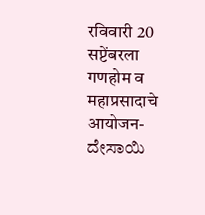रविवारी 20 सप्टेंबरला गणहोम व महाप्रसादाचे आयोजन-ದೇಸಾಯಿ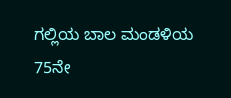ಗಲ್ಲಿಯ ಬಾಲ ಮಂಡಳಿಯ 75ನೇ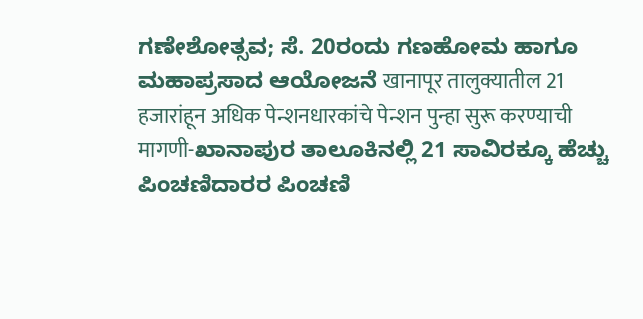ಗಣೇಶೋತ್ಸವ; ಸೆ. 20ರಂದು ಗಣಹೋಮ ಹಾಗೂ ಮಹಾಪ್ರಸಾದ ಆಯೋಜನೆ खानापूर तालुक्यातील 21 हजारांहून अधिक पेन्शनधारकांचे पेन्शन पुन्हा सुरू करण्याची मागणी-ಖಾನಾಪುರ ತಾಲೂಕಿನಲ್ಲಿ 21 ಸಾವಿರಕ್ಕೂ ಹೆಚ್ಚು ಪಿಂಚಣಿದಾರರ ಪಿಂಚಣಿ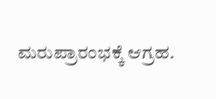ಮರುಪ್ರಾರಂಭಕ್ಕೆ ಆಗ್ರಹ.